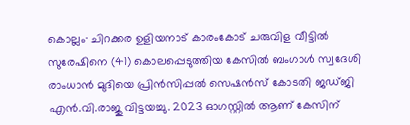കൊല്ലം∙ ചിറക്കര ഉളിയനാട് കാരംകോട് ചരുവിള വീട്ടിൽ സുരേഷിനെ (41) കൊലപ്പെടുത്തിയ കേസിൽ ബംഗാൾ സ്വദേശി രാംധാൻ മുദിയെ പ്രിൻസിപ്പൽ സെഷൻസ് കോടതി ജഡ്ജി എൻ.വി.രാജു വിട്ടയച്ചു. 2023 ഓഗസ്റ്റിൽ ആണ് കേസിന്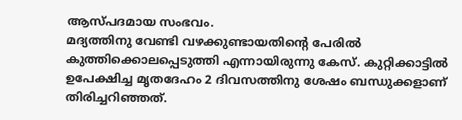ആസ്പദമായ സംഭവം.
മദ്യത്തിനു വേണ്ടി വഴക്കുണ്ടായതിന്റെ പേരിൽ കുത്തിക്കൊലപ്പെടുത്തി എന്നായിരുന്നു കേസ്. കുറ്റിക്കാട്ടിൽ ഉപേക്ഷിച്ച മൃതദേഹം 2 ദിവസത്തിനു ശേഷം ബന്ധുക്കളാണ് തിരിച്ചറിഞ്ഞത്.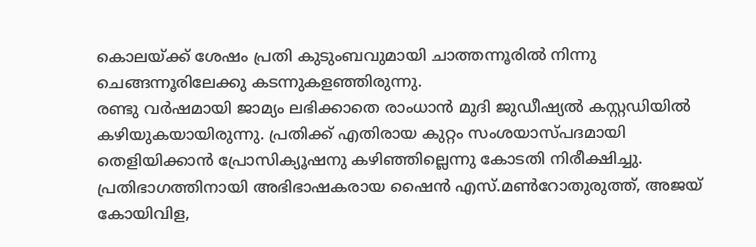കൊലയ്ക്ക് ശേഷം പ്രതി കുടുംബവുമായി ചാത്തന്നൂരിൽ നിന്നു ചെങ്ങന്നൂരിലേക്കു കടന്നുകളഞ്ഞിരുന്നു.
രണ്ടു വർഷമായി ജാമ്യം ലഭിക്കാതെ രാംധാൻ മുദി ജുഡീഷ്യൽ കസ്റ്റഡിയിൽ കഴിയുകയായിരുന്നു. പ്രതിക്ക് എതിരായ കുറ്റം സംശയാസ്പദമായി തെളിയിക്കാൻ പ്രോസിക്യൂഷനു കഴിഞ്ഞില്ലെന്നു കോടതി നിരീക്ഷിച്ചു.
പ്രതിഭാഗത്തിനായി അഭിഭാഷകരായ ഷൈൻ എസ്.മൺറോതുരുത്ത്, അജയ് കോയിവിള,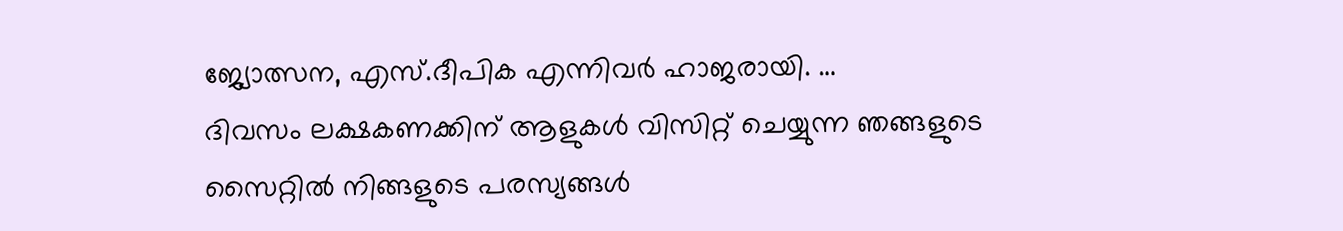ജ്യോത്സന, എസ്.ദീപിക എന്നിവർ ഹാജരായി. …
ദിവസം ലക്ഷകണക്കിന് ആളുകൾ വിസിറ്റ് ചെയ്യുന്ന ഞങ്ങളുടെ സൈറ്റിൽ നിങ്ങളുടെ പരസ്യങ്ങൾ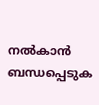നൽകാൻ ബന്ധപ്പെടുക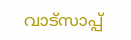വാട്സാപ്പ്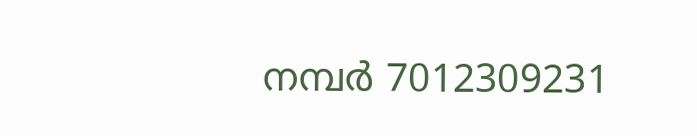നമ്പർ 7012309231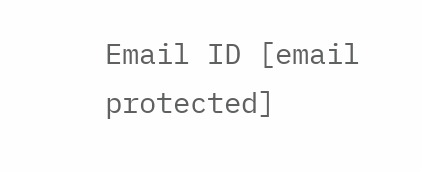Email ID [email protected]